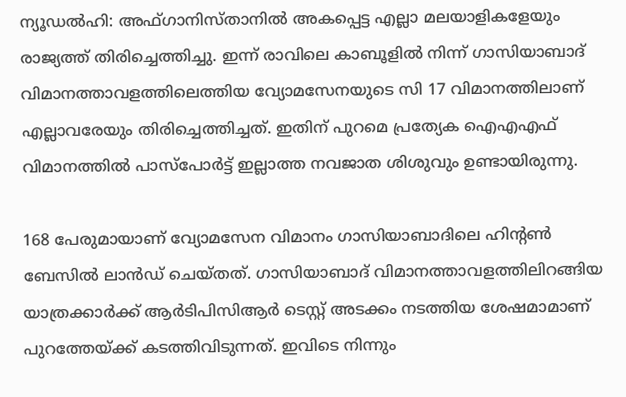ന്യൂഡല്‍ഹി: അഫ്ഗാനിസ്താനില്‍ അകപ്പെട്ട എല്ലാ മലയാളികളേയും രാജ്യത്ത് തിരിച്ചെത്തിച്ചു. ഇന്ന് രാവിലെ കാബൂളില്‍ നിന്ന് ഗാസിയാബാദ് വിമാനത്താവളത്തിലെത്തിയ വ്യോമസേനയുടെ സി 17 വിമാനത്തിലാണ് എല്ലാവരേയും തിരിച്ചെത്തിച്ചത്. ഇതിന് പുറമെ പ്രത്യേക ഐഎഎഫ് വിമാനത്തില്‍ പാസ്‌പോര്‍ട്ട് ഇല്ലാത്ത നവജാത ശിശുവും ഉണ്ടായിരുന്നു.

168 പേരുമായാണ് വ്യോമസേന വിമാനം ഗാസിയാബാദിലെ ഹിന്റണ്‍ ബേസില്‍ ലാന്‍ഡ് ചെയ്തത്. ഗാസിയാബാദ് വിമാനത്താവളത്തിലിറങ്ങിയ യാത്രക്കാര്‍ക്ക് ആര്‍ടിപിസിആര്‍ ടെസ്റ്റ് അടക്കം നടത്തിയ ശേഷമാമാണ് പുറത്തേയ്‌ക്ക് കടത്തിവിടുന്നത്. ഇവിടെ നിന്നും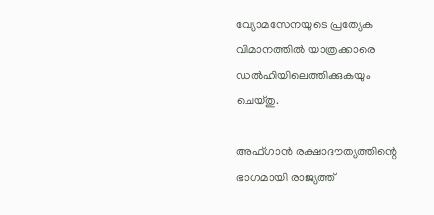വ്യോമസേനയുടെ പ്രത്യേക വിമാനത്തില്‍ യാത്രക്കാരെ ഡല്‍ഹിയിലെത്തിക്കുകയും ചെയ്തു.

അഫ്ഗാന്‍ രക്ഷാദൗത്യത്തിന്റെ ഭാഗമായി രാജ്യത്ത്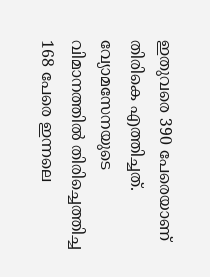ഇതുവരെ 390 പേരെയാണ് തിരികെ എത്തിച്ചത്. വ്യോമസേനയുടെ വിമാനത്തില്‍ തിരിച്ചെത്തിച്ച 168 പേരെ ഇന്നലെ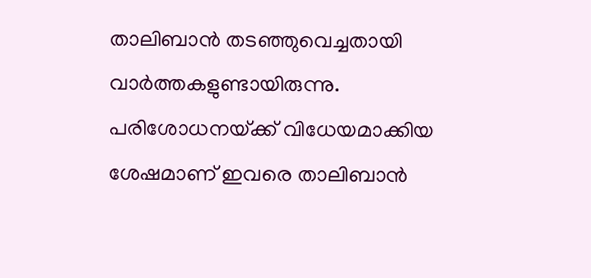താലിബാന്‍ തടഞ്ഞുവെച്ചതായി വാര്‍ത്തകളുണ്ടായിരുന്നു. പരിശോധനയ്‌ക്ക് വിധേയമാക്കിയ ശേഷമാണ് ഇവരെ താലിബാന്‍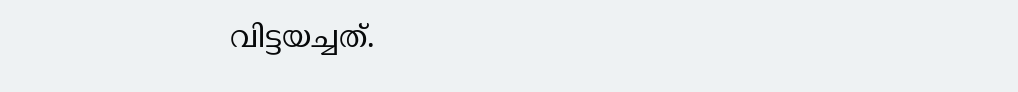വിട്ടയച്ചത്.